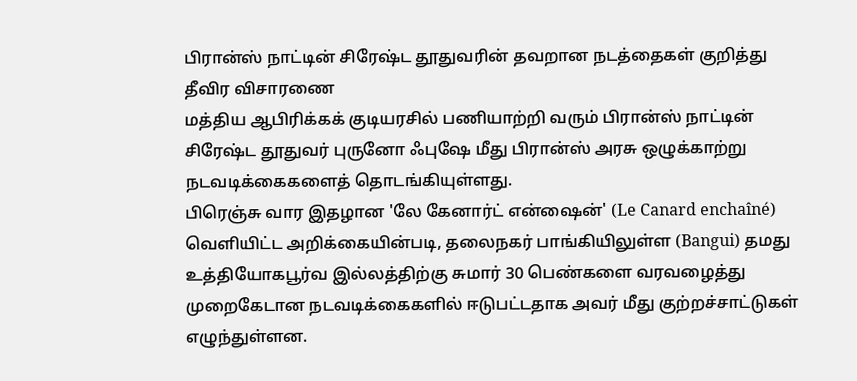பிரான்ஸ் நாட்டின் சிரேஷ்ட தூதுவரின் தவறான நடத்தைகள் குறித்து தீவிர விசாரணை
மத்திய ஆபிரிக்கக் குடியரசில் பணியாற்றி வரும் பிரான்ஸ் நாட்டின் சிரேஷ்ட தூதுவர் புருனோ ஃபுஷே மீது பிரான்ஸ் அரசு ஒழுக்காற்று நடவடிக்கைகளைத் தொடங்கியுள்ளது.
பிரெஞ்சு வார இதழான 'லே கேனார்ட் என்ஷைன்' (Le Canard enchaîné) வெளியிட்ட அறிக்கையின்படி, தலைநகர் பாங்கியிலுள்ள (Bangui) தமது உத்தியோகபூர்வ இல்லத்திற்கு சுமார் 30 பெண்களை வரவழைத்து முறைகேடான நடவடிக்கைகளில் ஈடுபட்டதாக அவர் மீது குற்றச்சாட்டுகள் எழுந்துள்ளன.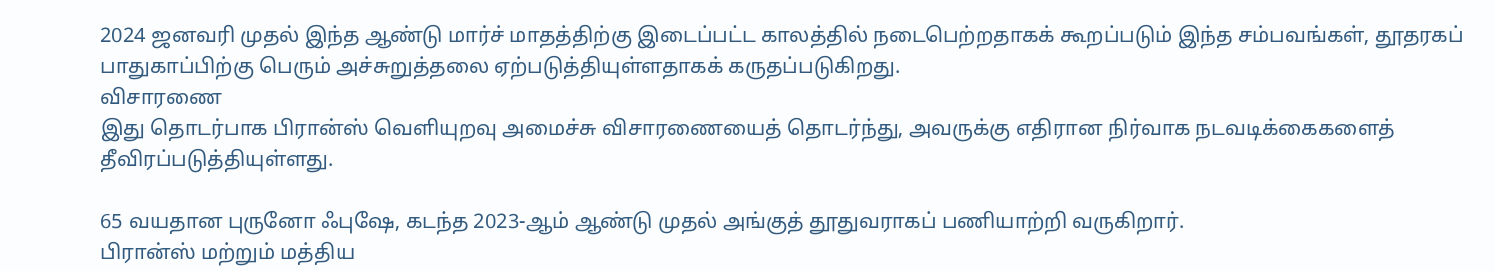2024 ஜனவரி முதல் இந்த ஆண்டு மார்ச் மாதத்திற்கு இடைப்பட்ட காலத்தில் நடைபெற்றதாகக் கூறப்படும் இந்த சம்பவங்கள், தூதரகப் பாதுகாப்பிற்கு பெரும் அச்சுறுத்தலை ஏற்படுத்தியுள்ளதாகக் கருதப்படுகிறது.
விசாரணை
இது தொடர்பாக பிரான்ஸ் வெளியுறவு அமைச்சு விசாரணையைத் தொடர்ந்து, அவருக்கு எதிரான நிர்வாக நடவடிக்கைகளைத் தீவிரப்படுத்தியுள்ளது.

65 வயதான புருனோ ஃபுஷே, கடந்த 2023-ஆம் ஆண்டு முதல் அங்குத் தூதுவராகப் பணியாற்றி வருகிறார்.
பிரான்ஸ் மற்றும் மத்திய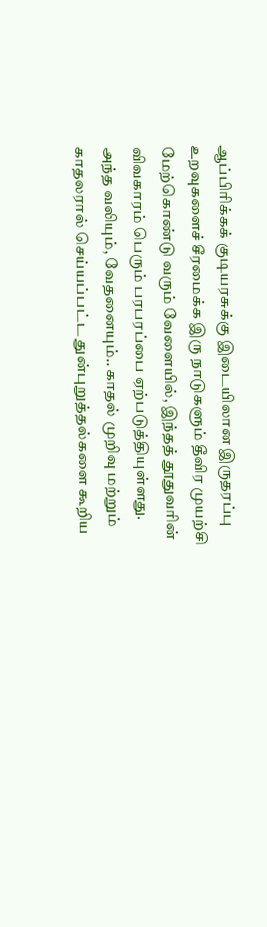ஆப்பிரிக்கக் குடியரசுக்கு இடையிலான இருதரப்பு உறவுகளைச் சீரமைக்க இரு நாடுகளும் தீவிர முயற்சி மேற்கொண்டு வரும் வேளையில், இந்தத் தூதுவரின் விவகாரம் பெரும் பரபரப்பை ஏற்படுத்தியுள்ளது.
அந்த வலியும், வேதனையும்.. காதல் முறிவு மற்றும் காதலரால் செய்யப்பட்ட துன்புறுத்தல்களை கூறிய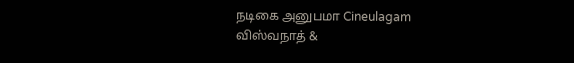நடிகை அனுபமா Cineulagam
விஸ்வநாத் &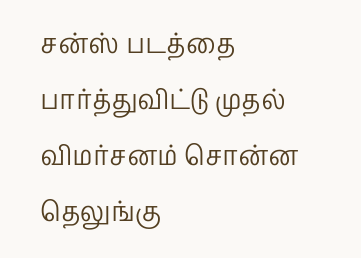சன்ஸ் படத்தை பார்த்துவிட்டு முதல் விமர்சனம் சொன்ன தெலுங்கு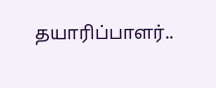தயாரிப்பாளர்..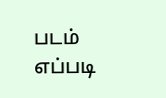படம் எப்படி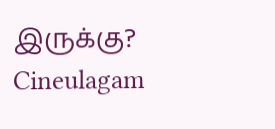இருக்கு? Cineulagam